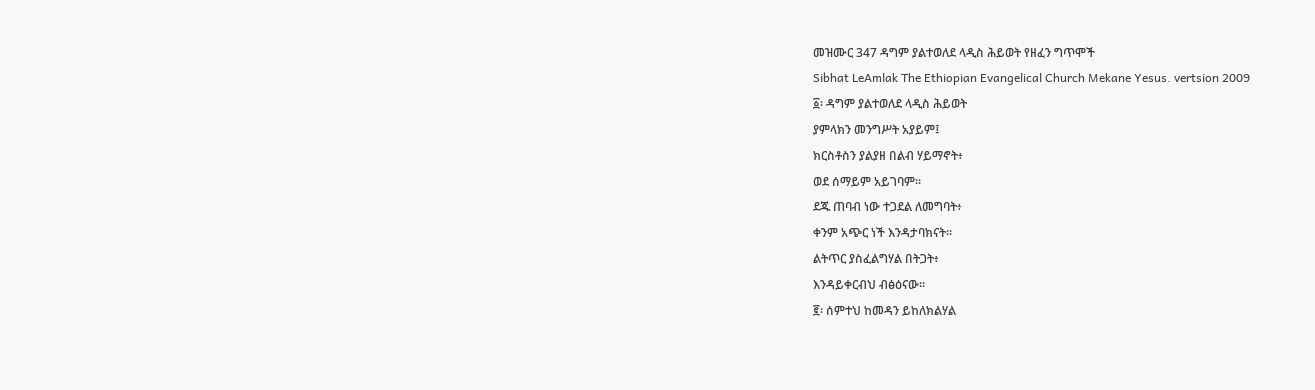መዝሙር 347 ዳግም ያልተወለደ ላዲስ ሕይወት የዘፈን ግጥሞች
Sibhat LeAmlak The Ethiopian Evangelical Church Mekane Yesus. vertsion 2009
፩፡ ዳግም ያልተወለደ ላዲስ ሕይወት
ያምላክን መንግሥት አያይም፤
ክርስቶስን ያልያዘ በልብ ሃይማኖት፥
ወደ ሰማይም አይገባም።
ደጁ ጠባብ ነው ተጋደል ለመግባት፥
ቀንም አጭር ነች እንዳታባክናት።
ልትጥር ያስፈልግሃል በትጋት፥
እንዳይቀርብህ ብፅዕናው።
፪፡ ሰምተህ ከመዳን ይከለክልሃል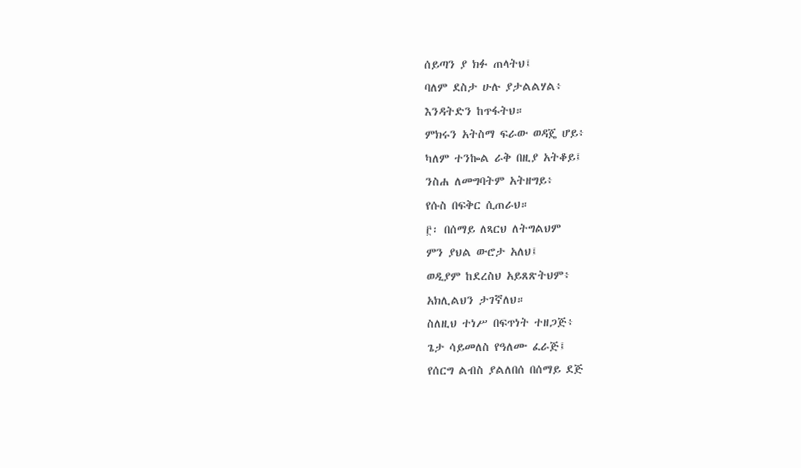ሰይጣን ያ ክፉ ጠላትህ፤
ባለም ደስታ ሁሉ ያታልልሃል፥
እንዳትድን ከጥፋትህ።
ምክሩን አትስማ ፍራው ወዳጄ ሆይ፥
ካለም ተንኰል ራቅ በዚያ አትቆይ፤
ንስሐ ለመግባትም አትዘግይ፥
የሱስ በፍቅር ሲጠራህ።
፫፡ በሰማይ ለጻርህ ለትግልህም
ምን ያህል ውሮታ አለህ፤
ወዲያም ከደረስህ አይጸጽትህም፥
አክሊልህን ታገኛለህ።
ስለዚህ ተነሥ በፍጥነት ተዘጋጅ፥
ጌታ ሳይመለስ የዓለሙ ፈራጅ፤
የሰርግ ልብስ ያልለበሰ በሰማይ ደጅ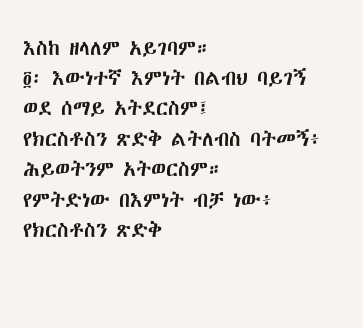እስከ ዘላለም አይገባም።
፬፡ እውነተኛ እምነት በልብህ ባይገኝ
ወደ ሰማይ አትደርስም፤
የክርስቶስን ጽድቅ ልትለብስ ባትመኝ፥
ሕይወትንም አትወርስም።
የምትድነው በእምነት ብቻ ነው፥
የክርስቶስን ጽድቅ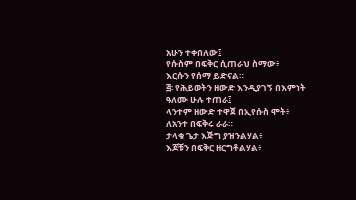አሁን ተቀበለው፤
የሱስም በፍቅር ሲጠራህ ስማው፥
እርሱን የሰማ ይድናል።
፭፡ የሕይወትን ዘውድ እንዲያገኝ በእምነት
ዓለሙ ሁሉ ተጠራ፤
ላንተም ዘውድ ተዋጀ በኢየሱስ ሞት፥
ለአንተ በፍቅሩ ራራ።
ታላቁ ጌታ እጅግ ያዝንልሃል፥
እጆቹን በፍቅር ዘርግቶልሃል፥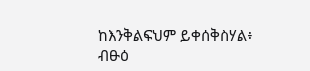ከእንቅልፍህም ይቀሰቅስሃል፥
ብፁዕ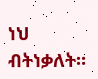ነህ ብትነቃለት።